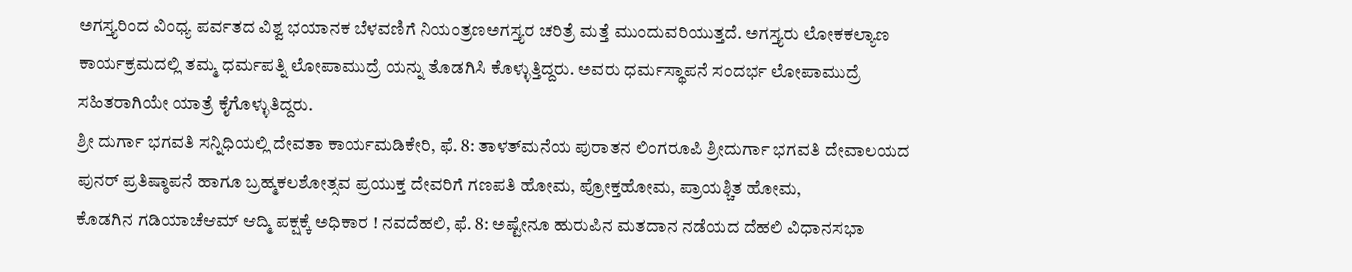ಅಗಸ್ತ್ಯರಿಂದ ವಿಂಧ್ಯ ಪರ್ವತದ ವಿಶ್ವ ಭಯಾನಕ ಬೆಳವಣಿಗೆ ನಿಯಂತ್ರಣಅಗಸ್ತ್ಯರ ಚರಿತ್ರೆ ಮತ್ತೆ ಮುಂದುವರಿಯುತ್ತದೆ. ಅಗಸ್ತ್ಯರು ಲೋಕಕಲ್ಯಾಣ ಕಾರ್ಯಕ್ರಮದಲ್ಲಿ ತಮ್ಮ ಧರ್ಮಪತ್ನಿ ಲೋಪಾಮುದ್ರೆ ಯನ್ನು ತೊಡಗಿಸಿ ಕೊಳ್ಳುತ್ತಿದ್ದರು. ಅವರು ಧರ್ಮಸ್ಥಾಪನೆ ಸಂದರ್ಭ ಲೋಪಾಮುದ್ರೆ ಸಹಿತರಾಗಿಯೇ ಯಾತ್ರೆ ಕೈಗೊಳ್ಳುತಿದ್ದರು.
ಶ್ರೀ ದುರ್ಗಾ ಭಗವತಿ ಸನ್ನಿಧಿಯಲ್ಲಿ ದೇವತಾ ಕಾರ್ಯಮಡಿಕೇರಿ, ಫೆ. 8: ತಾಳತ್‍ಮನೆಯ ಪುರಾತನ ಲಿಂಗರೂಪಿ ಶ್ರೀದುರ್ಗಾ ಭಗವತಿ ದೇವಾಲಯದ ಪುನರ್ ಪ್ರತಿಷ್ಠಾಪನೆ ಹಾಗೂ ಬ್ರಹ್ಮಕಲಶೋತ್ಸವ ಪ್ರಯುಕ್ತ ದೇವರಿಗೆ ಗಣಪತಿ ಹೋಮ, ಪ್ರೋಕ್ತಹೋಮ, ಪ್ರಾಯಶ್ಚಿತ ಹೋಮ,
ಕೊಡಗಿನ ಗಡಿಯಾಚೆಆಮ್ ಆದ್ಮಿ ಪಕ್ಷಕ್ಕೆ ಅಧಿಕಾರ ! ನವದೆಹಲಿ, ಫೆ. 8: ಅಷ್ಟೇನೂ ಹುರುಪಿನ ಮತದಾನ ನಡೆಯದ ದೆಹಲಿ ವಿಧಾನಸಭಾ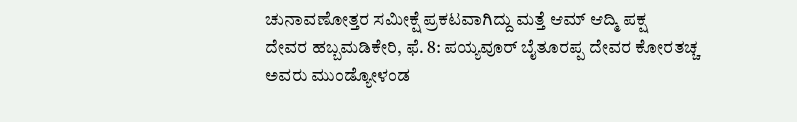ಚುನಾವಣೋತ್ತರ ಸಮೀಕ್ಷೆ ಪ್ರಕಟವಾಗಿದ್ದು ಮತ್ತೆ ಆಮ್ ಆದ್ಮಿ ಪಕ್ಷ
ದೇವರ ಹಬ್ಬಮಡಿಕೇರಿ, ಫೆ. 8: ಪಯ್ಯವೂರ್ ಬೈತೂರಪ್ಪ ದೇವರ ಕೋರತಚ್ಚ ಅವರು ಮುಂಡ್ಯೋಳಂಡ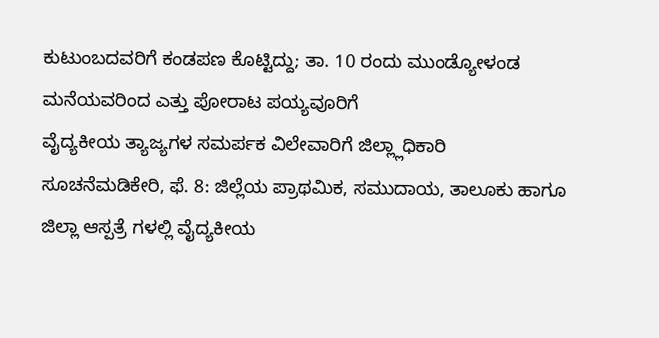ಕುಟುಂಬದವರಿಗೆ ಕಂಡಪಣ ಕೊಟ್ಟಿದ್ದು; ತಾ. 10 ರಂದು ಮುಂಡ್ಯೋಳಂಡ ಮನೆಯವರಿಂದ ಎತ್ತು ಪೋರಾಟ ಪಯ್ಯವೂರಿಗೆ
ವೈದ್ಯಕೀಯ ತ್ಯಾಜ್ಯಗಳ ಸಮರ್ಪಕ ವಿಲೇವಾರಿಗೆ ಜಿಲ್ಲ್ಲಾಧಿಕಾರಿ ಸೂಚನೆಮಡಿಕೇರಿ, ಫೆ. 8: ಜಿಲ್ಲೆಯ ಪ್ರಾಥಮಿಕ, ಸಮುದಾಯ, ತಾಲೂಕು ಹಾಗೂ ಜಿಲ್ಲಾ ಆಸ್ಪತ್ರೆ ಗಳಲ್ಲಿ ವೈದ್ಯಕೀಯ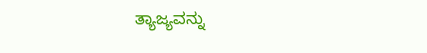ತ್ಯಾಜ್ಯವನ್ನು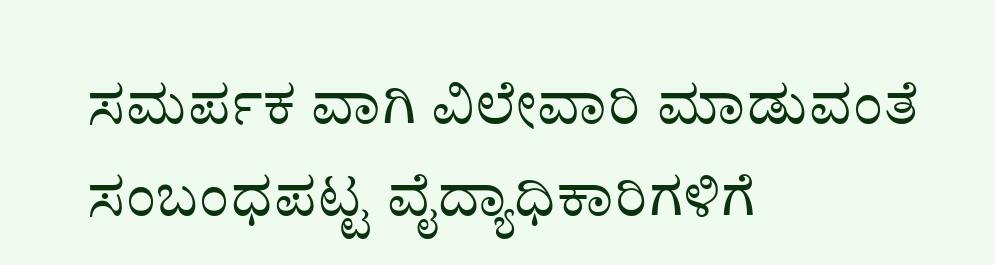ಸಮರ್ಪಕ ವಾಗಿ ವಿಲೇವಾರಿ ಮಾಡುವಂತೆ ಸಂಬಂಧಪಟ್ಟ ವೈದ್ಯಾಧಿಕಾರಿಗಳಿಗೆ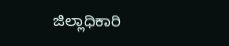ಜಿಲ್ಲಾಧಿಕಾರಿ